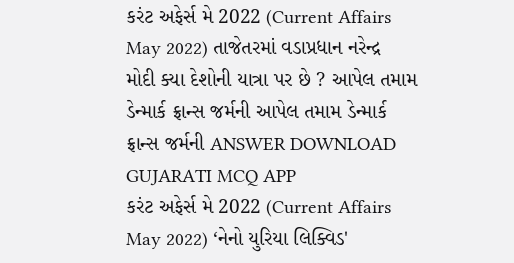કરંટ અફેર્સ મે 2022 (Current Affairs May 2022) તાજેતરમાં વડાપ્રધાન નરેન્દ્ર મોદી ક્યા દેશોની યાત્રા પર છે ? આપેલ તમામ ડેન્માર્ક ફ્રાન્સ જર્મની આપેલ તમામ ડેન્માર્ક ફ્રાન્સ જર્મની ANSWER DOWNLOAD GUJARATI MCQ APP
કરંટ અફેર્સ મે 2022 (Current Affairs May 2022) ‘નેનો યુરિયા લિક્વિડ'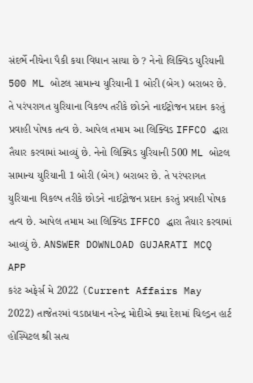સંદર્ભે નીચેના પૈકી કયા વિધાન સાચા છે ? નેનો લિક્વિડ યુરિયાની 500 ML બોટલ સામાન્ય યુરિયાની 1 બોરી (બેગ) બરાબર છે. તે પરંપરાગત યુરિયાના વિકલ્પ તરીકે છોડને નાઈટ્રોજન પ્રદાન કરતું પ્રવાહી પોષક તત્વ છે. આપેલ તમામ આ લિક્વિડ IFFCO દ્ધારા તૈયાર કરવામાં આવ્યું છે. નેનો લિક્વિડ યુરિયાની 500 ML બોટલ સામાન્ય યુરિયાની 1 બોરી (બેગ) બરાબર છે. તે પરંપરાગત યુરિયાના વિકલ્પ તરીકે છોડને નાઈટ્રોજન પ્રદાન કરતું પ્રવાહી પોષક તત્વ છે. આપેલ તમામ આ લિક્વિડ IFFCO દ્ધારા તૈયાર કરવામાં આવ્યું છે. ANSWER DOWNLOAD GUJARATI MCQ APP
કરંટ અફેર્સ મે 2022 (Current Affairs May 2022) તાજેતરમાં વડાપ્રધાન નરેન્દ્ર મોદીએ ક્યા દેશમાં ચિલ્ડ્રન હાર્ટ હોસ્પિટલ શ્રી સત્ય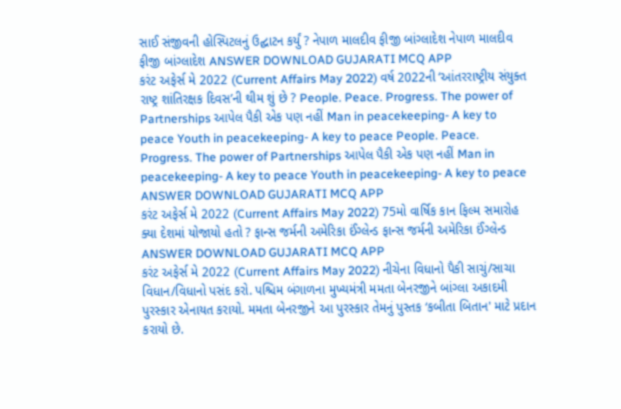સાઈ સંજીવની હોસ્પિટલનું ઉદ્ઘાટન કર્યું ? નેપાળ માલદીવ ફીજી બાંગ્લાદેશ નેપાળ માલદીવ ફીજી બાંગ્લાદેશ ANSWER DOWNLOAD GUJARATI MCQ APP
કરંટ અફેર્સ મે 2022 (Current Affairs May 2022) વર્ષ 2022ની ‘આંતરરાષ્ટ્રીય સંયુક્ત રાષ્ટ્ર શાંતિરક્ષક દિવસ’ની થીમ શું છે ? People. Peace. Progress. The power of Partnerships આપેલ પૈકી એક પણ નહીં Man in peacekeeping- A key to peace Youth in peacekeeping- A key to peace People. Peace. Progress. The power of Partnerships આપેલ પૈકી એક પણ નહીં Man in peacekeeping- A key to peace Youth in peacekeeping- A key to peace ANSWER DOWNLOAD GUJARATI MCQ APP
કરંટ અફેર્સ મે 2022 (Current Affairs May 2022) 75મો વાર્ષિક કાન ફિલ્મ સમારોહ ક્યા દેશમાં યોજાયો હતો ? ફાન્સ જર્મની અમેરિકા ઈંગ્લેન્ડ ફાન્સ જર્મની અમેરિકા ઈંગ્લેન્ડ ANSWER DOWNLOAD GUJARATI MCQ APP
કરંટ અફેર્સ મે 2022 (Current Affairs May 2022) નીચેના વિધાનો પૈકી સાચું/સાચા વિધાન/વિધાનો પસંદ કરો. પશ્ચિમ બંગાળના મુખ્યમંત્રી મમતા બેનરજીને બાંગ્લા અકાદમી પુરસ્કાર એનાયત કરાયો. મમતા બેનરજીને આ પુરસ્કાર તેમનું પુસ્તક ‘કબીતા બિતાન' માટે પ્રદાન કરાયો છે.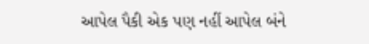આપેલ પૈકી એક પણ નહીં આપેલ બંને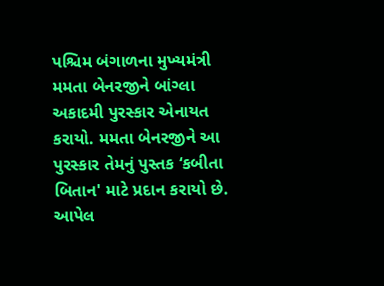પશ્ચિમ બંગાળના મુખ્યમંત્રી મમતા બેનરજીને બાંગ્લા અકાદમી પુરસ્કાર એનાયત કરાયો. મમતા બેનરજીને આ પુરસ્કાર તેમનું પુસ્તક ‘કબીતા બિતાન' માટે પ્રદાન કરાયો છે. આપેલ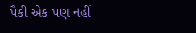પૈકી એક પણ નહીં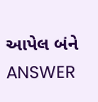આપેલ બંને ANSWER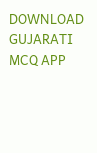DOWNLOAD GUJARATI MCQ APP